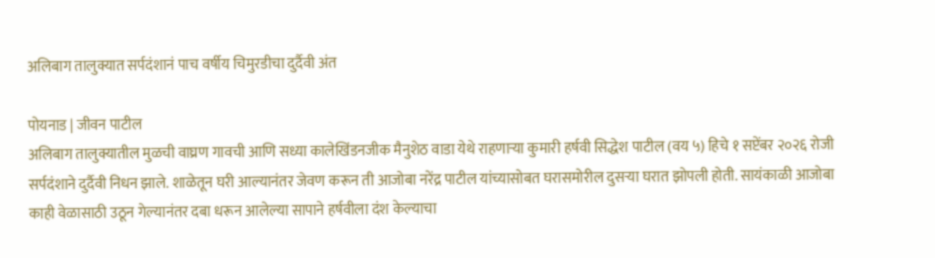अलिबाग तालुक्यात सर्पदंशानं पाच वर्षीय चिमुरडीचा दुर्दैवी अंत

पोयनाड | जीवन पाटील
अलिबाग तालुक्यातील मुळची वाघ्रण गावची आणि सध्या कालेखिंडनजीक मैनुशेठ वाडा येथे राहणाऱ्या कुमारी हर्षवी सिद्धेश पाटील (वय ५) हिचे १ सप्टेंबर २०२६ रोजी सर्पदंशाने दुर्दैवी निधन झाले. शाळेतून घरी आल्यानंतर जेवण करून ती आजोबा नरेंद्र पाटील यांच्यासोबत घरासमोरील दुसऱ्या घरात झोपली होती. सायंकाळी आजोबा काही वेळासाठी उठून गेल्यानंतर दबा धरून आलेल्या सापाने हर्षवीला दंश केल्याचा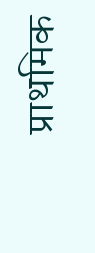प्राथमिक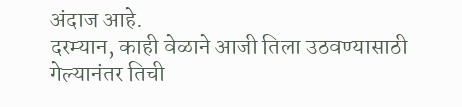अंदाज आहे.
दरम्यान, काही वेळाने आजी तिला उठवण्यासाठी गेल्यानंतर तिची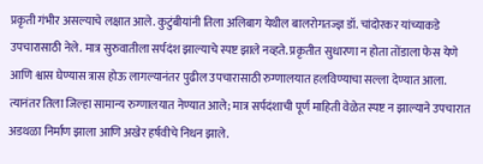प्रकृती गंभीर असल्याचे लक्षात आले. कुटुंबीयांनी तिला अलिबाग येथील बालरोगतज्ज्ञ डॉ. चांदोरकर यांच्याकडे उपचारासाठी नेले. मात्र सुरुवातीला सर्पदंश झाल्याचे स्पष्ट झाले नव्हते. प्रकृतीत सुधारणा न होता तोंडाला फेस येणे आणि श्वास घेण्यास त्रास होऊ लागल्यानंतर पुढील उपचारासाठी रुग्णालयात हलविण्याचा सल्ला देण्यात आला. त्यानंतर तिला जिल्हा सामान्य रुग्णालयात नेण्यात आले; मात्र सर्पदंशाची पूर्ण माहिती वेळेत स्पष्ट न झाल्याने उपचारात अडथळा निर्माण झाला आणि अखेर हर्षवीचे निधन झाले.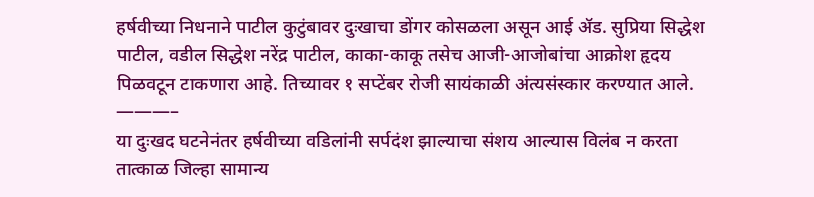हर्षवीच्या निधनाने पाटील कुटुंबावर दुःखाचा डोंगर कोसळला असून आई ॲड. सुप्रिया सिद्धेश पाटील, वडील सिद्धेश नरेंद्र पाटील, काका-काकू तसेच आजी-आजोबांचा आक्रोश हृदय पिळवटून टाकणारा आहे. तिच्यावर १ सप्टेंबर रोजी सायंकाळी अंत्यसंस्कार करण्यात आले.
———–
या दुःखद घटनेनंतर हर्षवीच्या वडिलांनी सर्पदंश झाल्याचा संशय आल्यास विलंब न करता तात्काळ जिल्हा सामान्य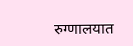रुग्णालयात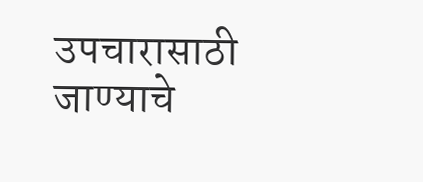उपचारासाठी जाण्याचे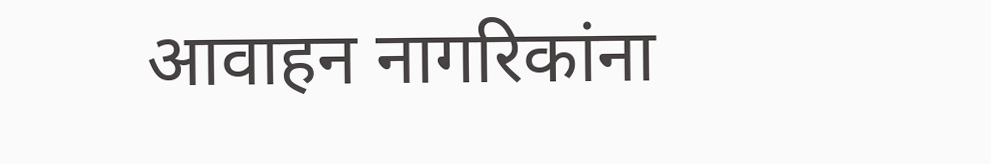आवाहन नागरिकांना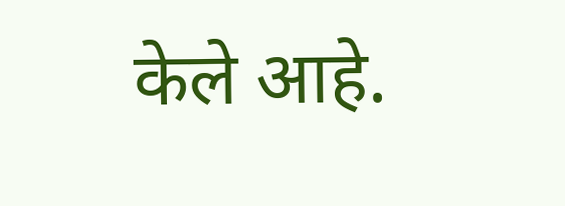केले आहे.